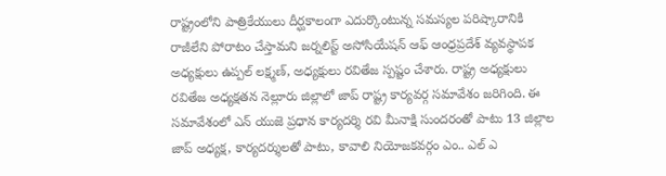రాష్ట్రంలోని పాత్రికేయులు దీర్ఘకాలంగా ఎదుర్కొంటున్న సమస్యల పరిష్కారానికి రాజీలేని పోరాటం చేస్తామని జర్నలిస్ట్ అసోసియేషన్ ఆఫ్ ఆంధ్రప్రదేశ్ వ్యవస్థాపక అధ్యక్షులు ఉప్పల్ లక్ష్మణ్, అధ్యక్షులు రవితేజ స్పష్టం చేశారు. రాష్ట్ర అధ్యక్షులు రవితేజ అధ్యక్షతన నెల్లూరు జిల్లాలో జాప్ రాష్ట్ర కార్యవర్గ సమావేశం జరిగింది. ఈ సమావేశంలో ఎన్ యుజె ప్రధాన కార్యదర్శి రవి మీనాక్షి సుందరంతో పాటు 13 జిల్లాల జాప్ అధ్యక్ష, కార్యదర్శులతో పాటు, కావాలి నియోజకవర్గం ఎం.. ఎల్ ఎ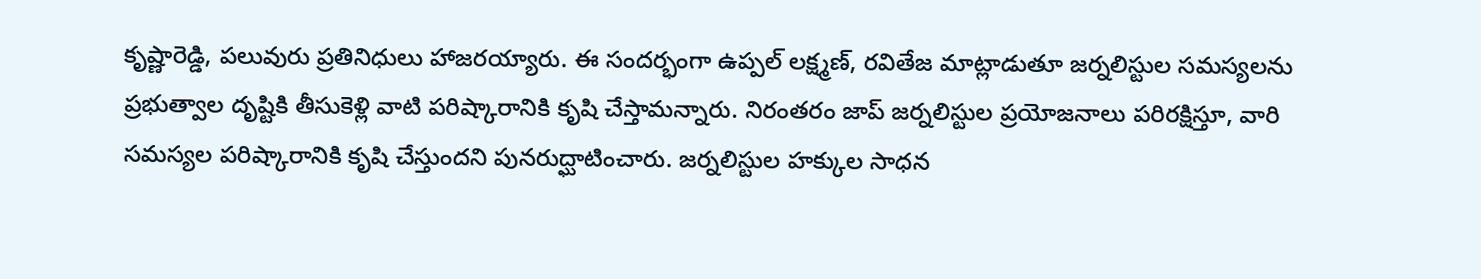కృష్ణారెడ్డి, పలువురు ప్రతినిధులు హాజరయ్యారు. ఈ సందర్భంగా ఉప్పల్ లక్ష్మణ్, రవితేజ మాట్లాడుతూ జర్నలిస్టుల సమస్యలను ప్రభుత్వాల దృష్టికి తీసుకెళ్లి వాటి పరిష్కారానికి కృషి చేస్తామన్నారు. నిరంతరం జాప్ జర్నలిస్టుల ప్రయోజనాలు పరిరక్షిస్తూ, వారి సమస్యల పరిష్కారానికి కృషి చేస్తుందని పునరుద్ఘాటించారు. జర్నలిస్టుల హక్కుల సాధన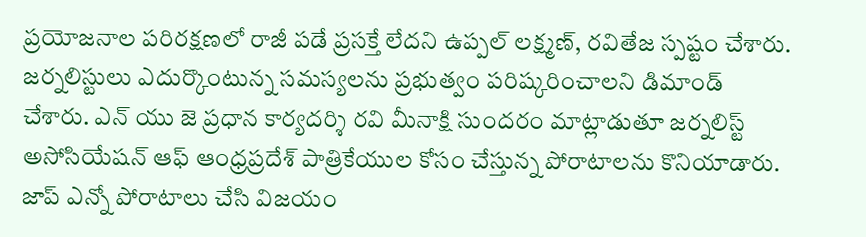ప్రయోజనాల పరిరక్షణలో రాజీ పడే ప్రసక్తే లేదని ఉప్పల్ లక్ష్మణ్, రవితేజ స్పష్టం చేశారు. జర్నలిస్టులు ఎదుర్కొంటున్న సమస్యలను ప్రభుత్వం పరిష్కరించాలని డిమాండ్ చేశారు. ఎన్ యు జె ప్రధాన కార్యదర్శి రవి మీనాక్షి సుందరం మాట్లాడుతూ జర్నలిస్ట్ అసోసియేషన్ ఆఫ్ ఆంధ్రప్రదేశ్ పాత్రికేయుల కోసం చేస్తున్న పోరాటాలను కొనియాడారు. జాప్ ఎన్నో పోరాటాలు చేసి విజయం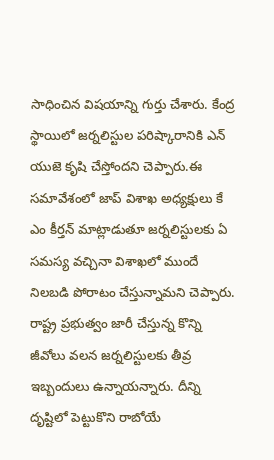సాధించిన విషయాన్ని గుర్తు చేశారు. కేంద్ర స్థాయిలో జర్నలిస్టుల పరిష్కారానికి ఎన్ యుజె కృషి చేస్తోందని చెప్పారు.ఈ సమావేశంలో జాప్ విశాఖ అధ్యక్షులు కే ఎం కీర్తన్ మాట్లాడుతూ జర్నలిస్టులకు ఏ సమస్య వచ్చినా విశాఖలో ముందే నిలబడి పోరాటం చేస్తున్నామని చెప్పారు. రాష్ట్ర ప్రభుత్వం జారీ చేస్తున్న కొన్ని జీవోలు వలన జర్నలిస్టులకు తీవ్ర ఇబ్బందులు ఉన్నాయన్నారు. దీన్ని దృష్టిలో పెట్టుకొని రాబోయే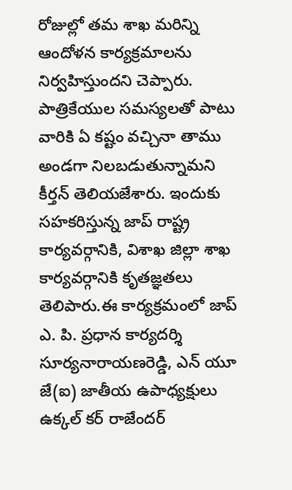రోజుల్లో తమ శాఖ మరిన్ని ఆందోళన కార్యక్రమాలను నిర్వహిస్తుందని చెప్పారు. పాత్రికేయుల సమస్యలతో పాటు వారికి ఏ కష్టం వచ్చినా తాము అండగా నిలబడుతున్నామని కీర్తన్ తెలియజేశారు. ఇందుకు సహకరిస్తున్న జాప్ రాష్ట్ర కార్యవర్గానికి, విశాఖ జిల్లా శాఖ కార్యవర్గానికి కృతజ్ఞతలు తెలిపారు.ఈ కార్యక్రమంలో జాప్ ఎ. పి. ప్రధాన కార్యదర్శి సూర్యనారాయణరెడ్డి, ఎన్ యూ జే(ఐ) జాతీయ ఉపాధ్యక్షులు ఉక్కల్ కర్ రాజేందర్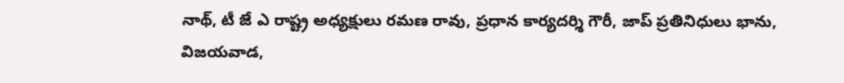నాథ్, టీ జే ఎ రాష్ట్ర అధ్యక్షులు రమణ రావు, ప్రధాన కార్యదర్శి గౌరీ, జాప్ ప్రతినిధులు భాను, విజయవాడ,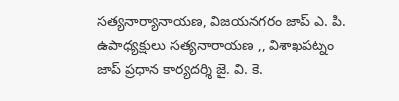సత్యనార్యానాయణ, విజయనగరం జాప్ ఎ. పి. ఉపాధ్యక్షులు సత్యనారాయణ ,, విశాఖపట్నం జాప్ ప్రధాన కార్యదర్శి జై. వి. కె.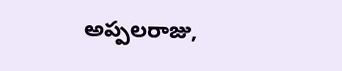అప్పలరాజు,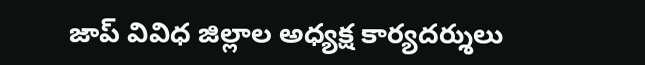జాప్ వివిధ జిల్లాల అధ్యక్ష కార్యదర్శులు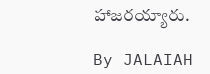హాజరయ్యారు.

By JALAIAH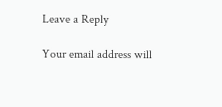Leave a Reply

Your email address will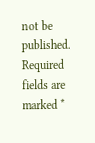not be published. Required fields are marked *